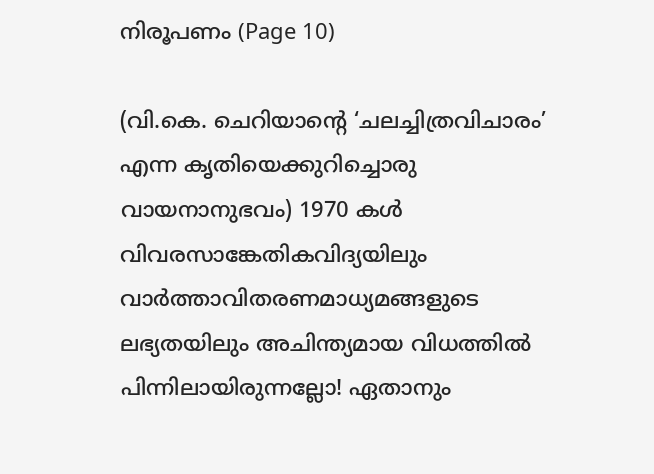നിരൂപണം (Page 10)

(വി.കെ. ചെറിയാന്‍റെ ‘ചലച്ചിത്രവിചാരം’ എന്ന കൃതിയെക്കുറിച്ചൊരു വായനാനുഭവം) 1970 കള്‍ വിവരസാങ്കേതികവിദ്യയിലും വാര്‍ത്താവിതരണമാധ്യമങ്ങളുടെ ലഭ്യതയിലും അചിന്ത്യമായ വിധത്തില്‍ പിന്നിലായിരുന്നല്ലോ! ഏതാനും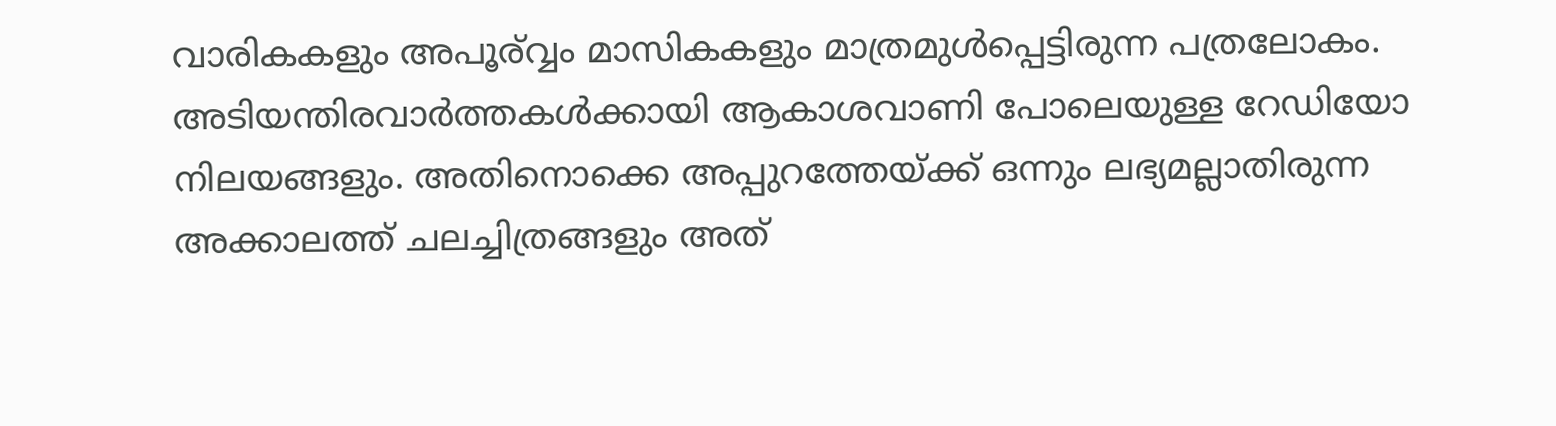വാരികകളും അപൂര്വ്വം മാസികകളും മാത്രമുള്‍പ്പെട്ടിരുന്ന പത്രലോകം. അടിയന്തിരവാര്‍ത്തകള്‍ക്കായി ആകാശവാണി പോലെയുള്ള റേഡിയോ നിലയങ്ങളും. അതിനൊക്കെ അപ്പുറത്തേയ്ക്ക് ഒന്നും ലഭ്യമല്ലാതിരുന്ന അക്കാലത്ത് ചലച്ചിത്രങ്ങളും അത്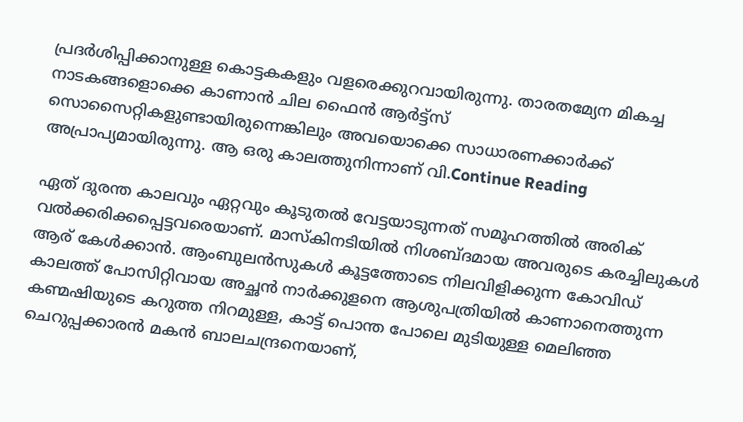പ്രദര്‍ശിപ്പിക്കാനുള്ള കൊട്ടകകളും വളരെക്കുറവായിരുന്നു. താരതമ്യേന മികച്ച നാടകങ്ങളൊക്കെ കാണാന്‍ ചില ഫൈന്‍ ആര്‍ട്ട്സ് സൊസൈറ്റികളുണ്ടായിരുന്നെങ്കിലും അവയൊക്കെ സാധാരണക്കാര്‍ക്ക് അപ്രാപ്യമായിരുന്നു. ആ ഒരു കാലത്തുനിന്നാണ്‌ വി.Continue Reading

ഏത് ദുരന്ത കാലവും ഏറ്റവും കൂടുതൽ വേട്ടയാടുന്നത് സമൂഹത്തിൽ അരിക് വൽക്കരിക്കപ്പെട്ടവരെയാണ്. മാസ്കിനടിയിൽ നിശബ്ദമായ അവരുടെ കരച്ചിലുകൾ ആര് കേൾക്കാൻ. ആംബുലൻസുകൾ കൂട്ടത്തോടെ നിലവിളിക്കുന്ന കോവിഡ് കാലത്ത് പോസിറ്റിവായ അച്ഛൻ നാർക്കുളനെ ആശുപത്രിയിൽ കാണാനെത്തുന്ന കണ്മഷിയുടെ കറുത്ത നിറമുള്ള, കാട്ട് പൊന്ത പോലെ മുടിയുള്ള മെലിഞ്ഞ ചെറുപ്പക്കാരൻ മകൻ ബാലചന്ദ്രനെയാണ്,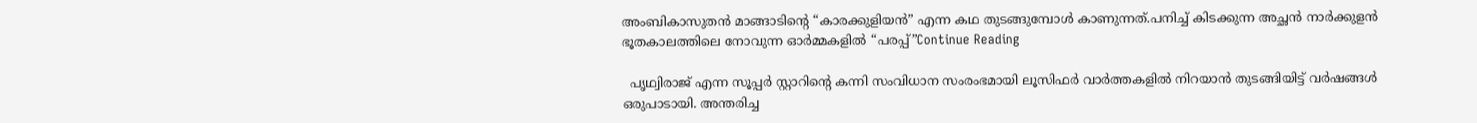അംബികാസുതൻ മാങ്ങാടിന്റെ “കാരക്കുളിയൻ” എന്ന കഥ തുടങ്ങുമ്പോൾ കാണുന്നത്.പനിച്ച് കിടക്കുന്ന അച്ഛൻ നാർക്കുളൻ ഭൂതകാലത്തിലെ നോവുന്ന ഓർമ്മകളിൽ “പരപ്പ്”Continue Reading

  പൃഥ്വിരാജ് എന്ന സൂപ്പർ സ്റ്റാറിന്റെ കന്നി സംവിധാന സംരംഭമായി ലൂസിഫർ വാർത്തകളിൽ നിറയാൻ തുടങ്ങിയിട്ട് വർഷങ്ങൾ ഒരുപാടായി. അന്തരിച്ച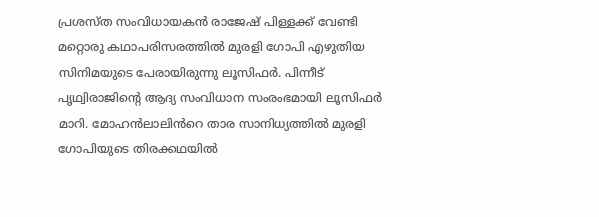പ്രശസ്ത സംവിധായകൻ രാജേഷ് പിള്ളക്ക് വേണ്ടി മറ്റൊരു കഥാപരിസരത്തിൽ മുരളി ഗോപി എഴുതിയ സിനിമയുടെ പേരായിരുന്നു ലൂസിഫർ. പിന്നീട് പൃഥ്വിരാജിന്റെ ആദ്യ സംവിധാന സംരംഭമായി ലൂസിഫർ മാറി. മോഹൻലാലിൻറെ താര സാനിധ്യത്തിൽ മുരളി ഗോപിയുടെ തിരക്കഥയിൽ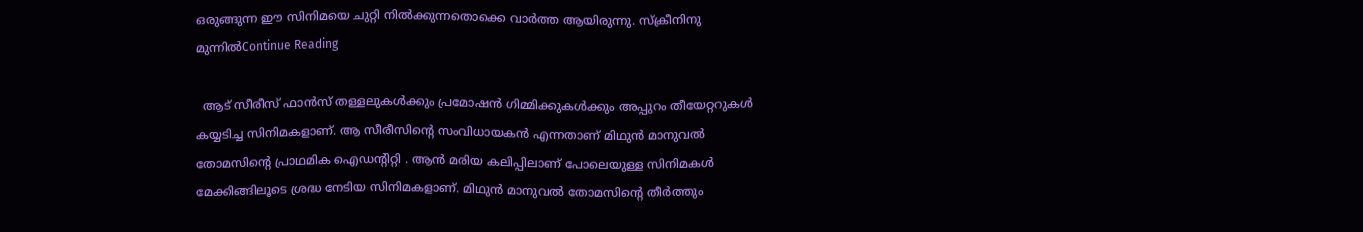ഒരുങ്ങുന്ന ഈ സിനിമയെ ചുറ്റി നിൽക്കുന്നതൊക്കെ വാർത്ത ആയിരുന്നു. സ്ക്രീനിനു മുന്നിൽContinue Reading

  ആട് സീരീസ് ഫാൻസ് തള്ളലുകൾക്കും പ്രമോഷൻ ഗിമ്മിക്കുകൾക്കും അപ്പുറം തീയേറ്ററുകൾ കയ്യടിച്ച സിനിമകളാണ്. ആ സീരീസിന്റെ സംവിധായകൻ എന്നതാണ് മിഥുൻ മാനുവൽ തോമസിന്റെ പ്രാഥമിക ഐഡന്റിറ്റി . ആൻ മരിയ കലിപ്പിലാണ് പോലെയുള്ള സിനിമകൾ മേക്കിങ്ങിലൂടെ ശ്രദ്ധ നേടിയ സിനിമകളാണ്. മിഥുൻ മാനുവൽ തോമസിന്റെ തീർത്തും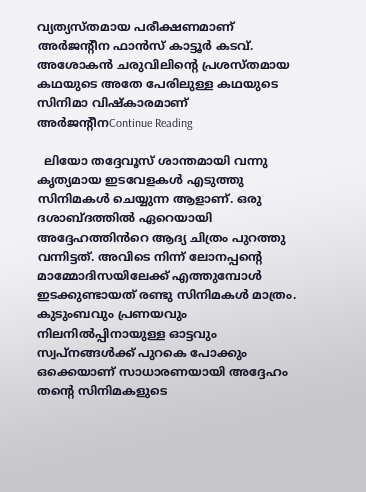വ്യത്യസ്തമായ പരീക്ഷണമാണ് അർജന്റീന ഫാൻസ് കാട്ടൂർ കടവ്. അശോകൻ ചരുവിലിന്റെ പ്രശസ്തമായ കഥയുടെ അതേ പേരിലുള്ള കഥയുടെ സിനിമാ വിഷ്കാരമാണ് അർജന്റീനContinue Reading

  ലിയോ തദ്ദേവൂസ് ശാന്തമായി വന്നു കൃത്യമായ ഇടവേളകൾ എടുത്തു സിനിമകൾ ചെയ്യുന്ന ആളാണ്. ഒരു ദശാബ്ദത്തിൽ ഏറെയായി അദ്ദേഹത്തിൻറെ ആദ്യ ചിത്രം പുറത്തു വന്നിട്ടത്. അവിടെ നിന്ന് ലോനപ്പന്റെ മാമ്മോദിസയിലേക്ക് എത്തുമ്പോൾ ഇടക്കുണ്ടായത് രണ്ടു സിനിമകൾ മാത്രം. കുടുംബവും പ്രണയവും നിലനിൽപ്പിനായുള്ള ഓട്ടവും സ്വപ്നങ്ങൾക്ക് പുറകെ പോക്കും ഒക്കെയാണ് സാധാരണയായി അദ്ദേഹം തന്റെ സിനിമകളുടെ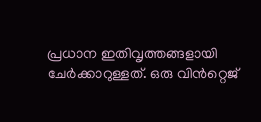പ്രധാന ഇതിവൃത്തങ്ങളായി ചേർക്കാറുള്ളത്. ഒരു വിൻറ്റെജ്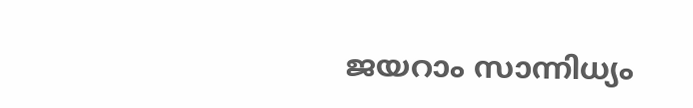ജയറാം സാന്നിധ്യം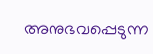അനുഭവപ്പെടുന്ന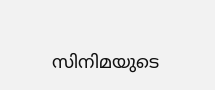സിനിമയുടെ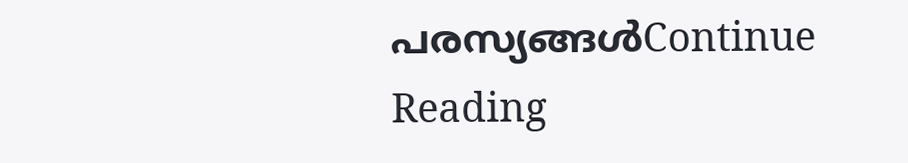പരസ്യങ്ങൾContinue Reading